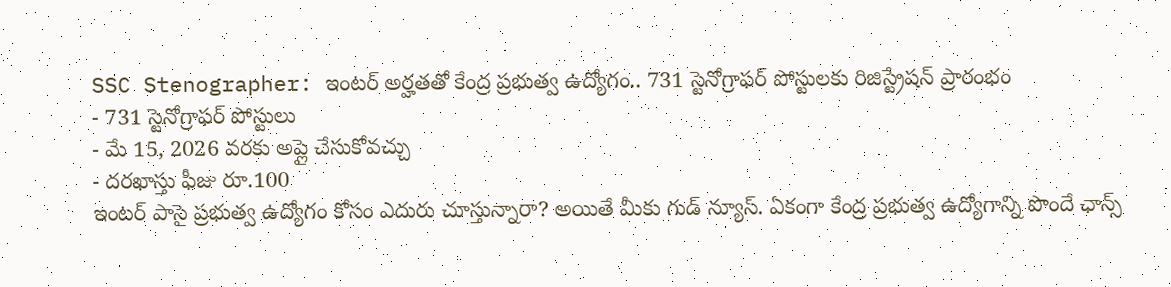SSC Stenographer: ఇంటర్ అర్హతతో కేంద్ర ప్రభుత్వ ఉద్యోగం.. 731 స్టెనోగ్రాఫర్ పోస్టులకు రిజిస్ట్రేషన్ ప్రారంభం
- 731 స్టెనోగ్రాఫర్ పోస్టులు
- మే 15, 2026 వరకు అప్లై చేసుకోవచ్చు
- దరఖాస్తు ఫీజు రూ.100
ఇంటర్ పాసై ప్రభుత్వ ఉద్యోగం కోసం ఎదురు చూస్తున్నారా? అయితే మీకు గుడ్ న్యూస్. ఏకంగా కేంద్ర ప్రభుత్వ ఉద్యోగాన్ని పొందే ఛాన్స్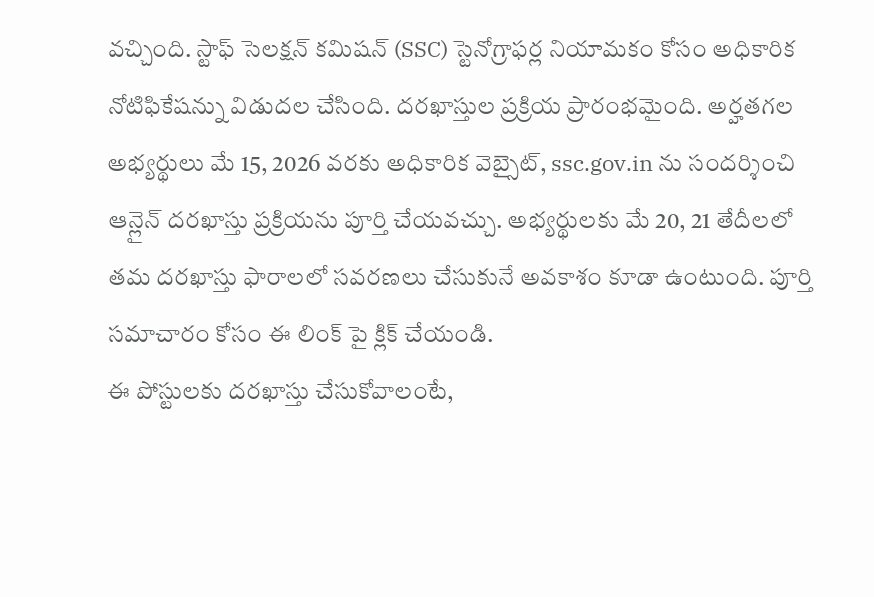వచ్చింది. స్టాఫ్ సెలక్షన్ కమిషన్ (SSC) స్టెనోగ్రాఫర్ల నియామకం కోసం అధికారిక నోటిఫికేషన్ను విడుదల చేసింది. దరఖాస్తుల ప్రక్రియ ప్రారంభమైంది. అర్హతగల అభ్యర్థులు మే 15, 2026 వరకు అధికారిక వెబ్సైట్, ssc.gov.in ను సందర్శించి ఆన్లైన్ దరఖాస్తు ప్రక్రియను పూర్తి చేయవచ్చు. అభ్యర్థులకు మే 20, 21 తేదీలలో తమ దరఖాస్తు ఫారాలలో సవరణలు చేసుకునే అవకాశం కూడా ఉంటుంది. పూర్తి సమాచారం కోసం ఈ లింక్ పై క్లిక్ చేయండి.
ఈ పోస్టులకు దరఖాస్తు చేసుకోవాలంటే,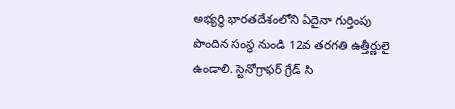అభ్యర్థి భారతదేశంలోని ఏదైనా గుర్తింపు పొందిన సంస్థ నుండి 12వ తరగతి ఉత్తీర్ణులై ఉండాలి. స్టెనోగ్రాఫర్ గ్రేడ్ సి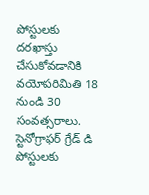పోస్టులకు దరఖాస్తు చేసుకోవడానికి వయోపరిమితి 18 నుండి 30 సంవత్సరాలు. స్టెనోగ్రాఫర్ గ్రేడ్ డి పోస్టులకు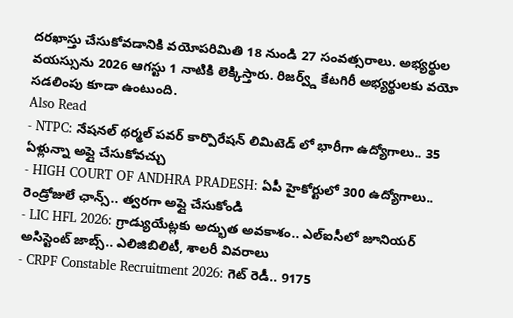దరఖాస్తు చేసుకోవడానికి వయోపరిమితి 18 నుండి 27 సంవత్సరాలు. అభ్యర్థుల వయస్సును 2026 ఆగస్టు 1 నాటికి లెక్కిస్తారు. రిజర్వ్డ్ కేటగిరీ అభ్యర్థులకు వయో సడలింపు కూడా ఉంటుంది.
Also Read
- NTPC: నేషనల్ థర్మల్ పవర్ కార్పొరేషన్ లిమిటెడ్ లో భారీగా ఉద్యోగాలు.. 35 ఏళ్లున్నా అప్లై చేసుకోవచ్చు
- HIGH COURT OF ANDHRA PRADESH: ఏపీ హైకోర్టులో 300 ఉద్యోగాలు.. రెండ్రోజులే ఛాన్స్.. త్వరగా అప్లై చేసుకోండి
- LIC HFL 2026: గ్రాడ్యుయేట్లకు అద్భుత అవకాశం.. ఎల్ఐసీలో జూనియర్ అసిస్టెంట్ జాబ్స్.. ఎలిజిబిలిటీ, శాలరీ వివరాలు
- CRPF Constable Recruitment 2026: గెట్ రెడీ.. 9175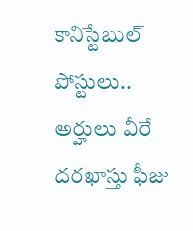కానిస్టేబుల్ పోస్టులు.. అర్హులు వీరే
దరఖాస్తు ఫీజు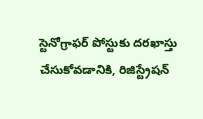స్టెనోగ్రాఫర్ పోస్టుకు దరఖాస్తు చేసుకోవడానికి, రిజిస్ట్రేషన్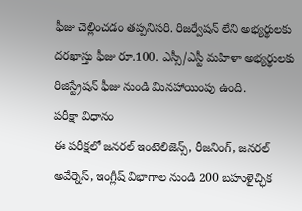ఫీజు చెల్లించడం తప్పనిసరి. రిజర్వేషన్ లేని అభ్యర్థులకు దరఖాస్తు ఫీజు రూ.100. ఎస్సీ/ఎస్టీ మహిళా అభ్యర్థులకు రిజిస్ట్రేషన్ ఫీజు నుండి మినహాయింపు ఉంది.
పరీక్షా విధానం
ఈ పరీక్షలో జనరల్ ఇంటెలిజెన్స్, రీజనింగ్, జనరల్ అవేర్నెస్, ఇంగ్లీష్ విభాగాల నుండి 200 బహుళైచ్ఛిక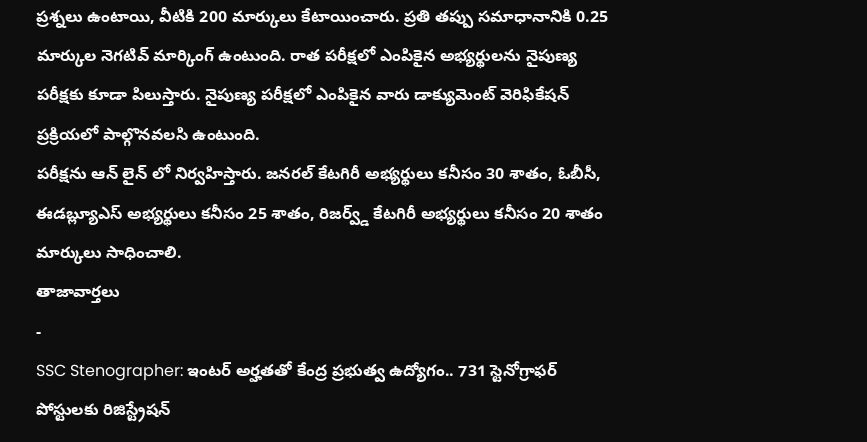ప్రశ్నలు ఉంటాయి, వీటికి 200 మార్కులు కేటాయించారు. ప్రతి తప్పు సమాధానానికి 0.25 మార్కుల నెగటివ్ మార్కింగ్ ఉంటుంది. రాత పరీక్షలో ఎంపికైన అభ్యర్థులను నైపుణ్య పరీక్షకు కూడా పిలుస్తారు. నైపుణ్య పరీక్షలో ఎంపికైన వారు డాక్యుమెంట్ వెరిఫికేషన్ ప్రక్రియలో పాల్గొనవలసి ఉంటుంది.
పరీక్షను ఆన్ లైన్ లో నిర్వహిస్తారు. జనరల్ కేటగిరీ అభ్యర్థులు కనీసం 30 శాతం, ఓబీసీ, ఈడబ్ల్యూఎస్ అభ్యర్థులు కనీసం 25 శాతం, రిజర్వ్డ్ కేటగిరీ అభ్యర్థులు కనీసం 20 శాతం మార్కులు సాధించాలి.
తాజావార్తలు
-
SSC Stenographer: ఇంటర్ అర్హతతో కేంద్ర ప్రభుత్వ ఉద్యోగం.. 731 స్టెనోగ్రాఫర్ పోస్టులకు రిజిస్ట్రేషన్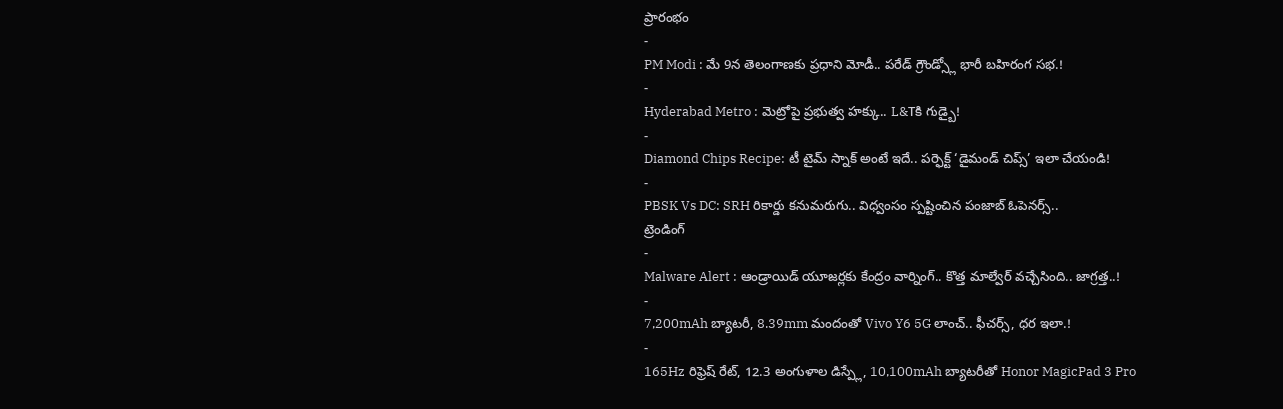ప్రారంభం
-
PM Modi : మే 9న తెలంగాణకు ప్రధాని మోడీ.. పరేడ్ గ్రౌండ్స్లో భారీ బహిరంగ సభ.!
-
Hyderabad Metro : మెట్రోపై ప్రభుత్వ హక్కు.. L&Tకి గుడ్బై!
-
Diamond Chips Recipe: టీ టైమ్ స్నాక్ అంటే ఇదే.. పర్ఫెక్ట్ ‘డైమండ్ చిప్స్’ ఇలా చేయండి!
-
PBSK Vs DC: SRH రికార్డు కనుమరుగు.. విధ్వంసం స్పష్టించిన పంజాబ్ ఓపెనర్స్..
ట్రెండింగ్
-
Malware Alert : ఆండ్రాయిడ్ యూజర్లకు కేంద్రం వార్నింగ్.. కొత్త మాల్వేర్ వచ్చేసింది.. జాగ్రత్త..!
-
7,200mAh బ్యాటరీ, 8.39mm మందంతో Vivo Y6 5G లాంచ్.. ఫీచర్స్, ధర ఇలా.!
-
165Hz రిఫ్రెష్ రేట్, 12.3 అంగుళాల డిస్ప్లే, 10,100mAh బ్యాటరీతో Honor MagicPad 3 Pro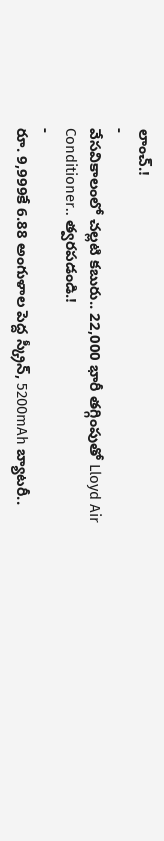లాంచ్.!
-
వేసవికాలంలో చల్లటి కబురు.. 22,000 భారీ తగ్గింపుతో Lloyd Air Conditioner.. త్వరపడండి.!
-
రూ. 9,999కే 6.88 అంగుళాల పెద్ద స్క్రీన్, 5200mAh బ్యాటరీ..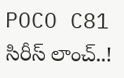POCO C81 సిరీస్ లాంచ్..!